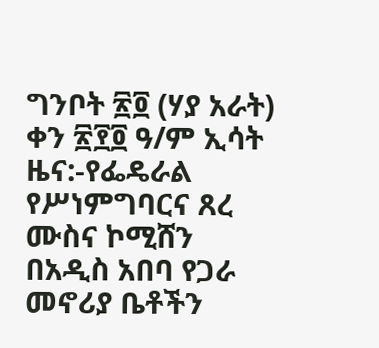ግንቦት ፳፬ (ሃያ አራት) ቀን ፳፻፬ ዓ/ም ኢሳት ዜና:-የፌዴራል የሥነምግባርና ጸረ ሙስና ኮሚሸን በአዲስ አበባ የጋራ መኖሪያ ቤቶችን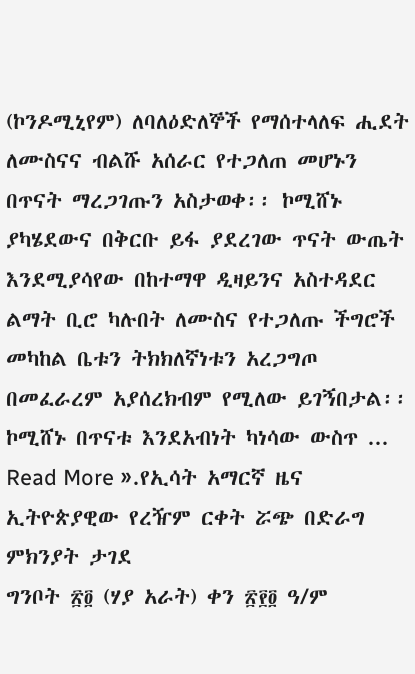(ኮንዶሚኒየም) ለባለዕድለኞች የማሰተላለፍ ሒደት ለሙስናና ብልሹ አሰራር የተጋለጠ መሆኑን በጥናት ማረጋገጡን አስታወቀ፡፡ ኮሚሸኑ ያካሄደውና በቅርቡ ይፋ ያደረገው ጥናት ውጤት እንደሚያሳየው በከተማዋ ዲዛይንና አስተዳደር ልማት ቢሮ ካሉበት ለሙስና የተጋለጡ ችግሮች መካከል ቤቱን ትክክለኛነቱን አረጋግጦ በመፈራረም አያሰረክብም የሚለው ይገኝበታል፡፡ ኮሚሸኑ በጥናቱ እንደአብነት ካነሳው ውስጥ ...
Read More ».የኢሳት አማርኛ ዜና
ኢትዮጵያዊው የረዥም ርቀት ሯጭ በድራግ ምክንያት ታገደ
ግንቦት ፳፬ (ሃያ አራት) ቀን ፳፻፬ ዓ/ም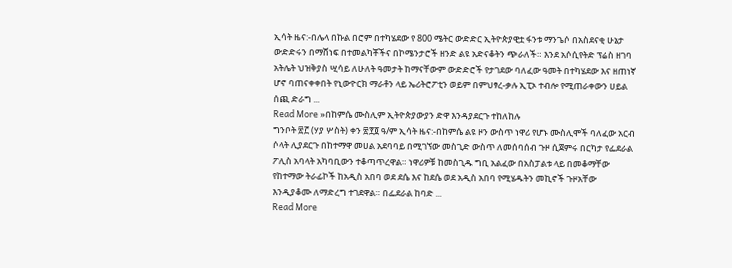ኢሳት ዜና:-በሌላ በኩል በሮም በተካሄደው የ 800 ሜትር ውድድር ኢትዮጵያዊቷ ፋንቱ ማንጌሶ በአስደናቂ ሁኔታ ውድድሩን በማሸነፍ በተመልካቾችና በኮሜንታሮች ዘንድ ልዩ አድናቆትን ጭራለች። እንደ አሶሲየትድ ፕሬስ ዘገባ አትሌት ህዝቅያስ ሢሳይ ለሁለት ዓመታት ከማናቸውም ውድድሮች የታገደው ባለፈው ዓመት በተካሄደው እና ዘጠነኛ ሆኖ ባጠናቀቀበት የኒውዮርክ ማራቶን ላይ ኤሪትሮፖቲን ወይም በምህፃረ-ቃሉ ኢፒኦ ተብሎ የሚጠራቀውን ሀይል ሰጪ ድራግ ...
Read More »በከምሴ ሙስሊም ኢትዮጵያውያን ድዋ እንዳያደርጉ ተከለከሉ
ግንቦት ፳፫ (ሃያ ሦስት) ቀን ፳፻፬ ዓ/ም ኢሳት ዜና:-በከምሴ ልዩ ዞን ውስጥ ነዋሪ የሆኑ ሙስሊሞች ባለፈው አርብ ሶላት ሊያደርጉ በከተማዋ መሀል አደባባይ በሚገኘው መስጊድ ውስጥ ለመሰባሰብ ጉዞ ሲጀምሩ በርካታ የፌደራል ፖሊስ አባላት አካባቢውን ተቆጣጥረዋል። ነዋሪዎቹ ከመስጊዱ ግቢ አልፈው በአስፓልቱ ላይ በመቆማቸው የከተማው ትራፊኮች ከአዲስ አበባ ወደ ደሴ እና ከደሴ ወደ አዲስ አበባ የሚሄዱትን መኪኖች ጉዞአቸው እንዲያቆሙ ለማድረግ ተገደዋል። በፌደራል ከባድ ...
Read More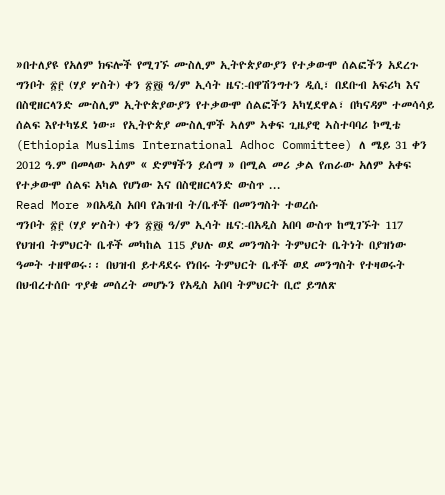»በተለያዩ የአለም ክፍሎች የሚገኙ ሙስሊም ኢትዮጵያውያን የተቃውሞ ሰልፎችን አደረጉ
ግንቦት ፳፫ (ሃያ ሦስት) ቀን ፳፻፬ ዓ/ም ኢሳት ዜና:-በዋሽንግተን ዲሲ፣ በደቡብ አፍሪካ እና በስዊዘርላንድ ሙስሊም ኢትዮጵያውያን የተቃውሞ ሰልፎችን አካሂደዋል፣ በካናዳም ተመሳሳይ ሰልፍ እየተካሄደ ነው። የኢትዮጵያ ሙስሊሞች ኣለም ኣቀፍ ጊዜያዊ ኣስተባባሪ ኮሚቴ (Ethiopia Muslims International Adhoc Committee) ለ ሜይ 31 ቀን 2012 ዓ.ም በመላው ኣለም « ድምፃችን ይሰማ » በሚል መሪ ቃል የጠራው አለም አቀፍ የተቃውሞ ሰልፍ አካል የሆነው እና በስዊዘርላንድ ውስጥ ...
Read More »በአዲስ አበባ የሕዝብ ት/ቤቶች በመንግስት ተወረሱ
ግንቦት ፳፫ (ሃያ ሦስት) ቀን ፳፻፬ ዓ/ም ኢሳት ዜና:-በአዲስ አበባ ውስጥ ከሚገኙት 117 የህዝብ ትምህርት ቤቶች መካከል 115 ያህሉ ወደ መንግስት ትምህርት ቤትነት በያዝነው ዓመት ተዘዋወሩ፡፡ በህዝብ ይተዳደሩ የነበሩ ትምህርት ቤቶች ወደ መንግስት የተዛወሩት በህብረተሰቡ ጥያቄ መሰረት መሆኑን የአዲስ አበባ ትምህርት ቢሮ ይግለጽ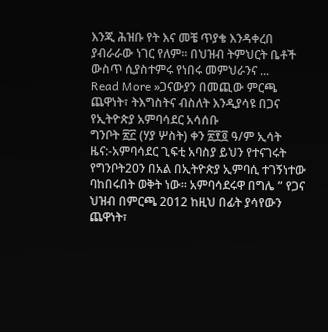እንጂ ሕዝቡ የት እና መቼ ጥያቄ እንዳቀረበ ያብራራው ነገር የለም፡፡ በህዝብ ትምህርት ቤቶች ውስጥ ሲያስተምሩ የነበሩ መምህራንና ...
Read More »ጋናውያን በመጪው ምርጫ ጨዋነት፣ ትእግስትና ብስለት እንዲያሳዩ በጋና የኢትዮጵያ አምባሳደር አሳሰቡ
ግንቦት ፳፫ (ሃያ ሦስት) ቀን ፳፻፬ ዓ/ም ኢሳት ዜና:-አምባሳደር ጊፍቲ አባስያ ይህን የተናገሩት የግንቦት20ን በአል በኢትዮጵያ ኢምባሲ ተገኝነተው ባከበሩበት ወቅት ነው። አምባሳደሩዋ በግሌ ” የጋና ህዝብ በምርጫ 2012 ከዚህ በፊት ያሳየውን ጨዋነት፣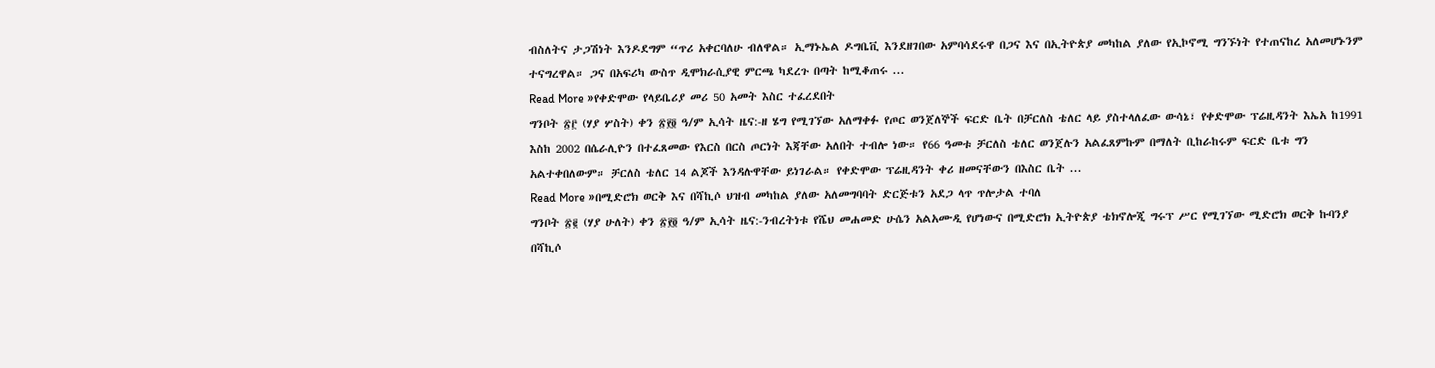ብስለትና ታጋሽነት እንዶደግም “ጥሪ አቀርባለሁ ብለዋል። ኢማኑኤል ዶግቤቪ እንደዘገበው አምባሳደሩዋ በጋና እና በኢትዮጵያ መካከል ያለው የኢኮኖሚ ግንኙነት የተጠናከረ አለመሆኑንም ተናግረዋል። ጋና በአፍሪካ ውስጥ ዲሞክራሲያዊ ምርጫ ካደረጉ በጣት ከሚቆጠሩ ...
Read More »የቀድሞው የላይቤሪያ መሪ 50 አመት እስር ተፈረደበት
ግንቦት ፳፫ (ሃያ ሦስት) ቀን ፳፻፬ ዓ/ም ኢሳት ዜና:-ዘ ሄግ የሚገኘው አለማቀፉ የጦር ወንጀለኞች ፍርድ ቤት በቻርለስ ቴለር ላይ ያስተላለፈው ውሳኔ፣ የቀድሞው ፕሬዚዳንት እኤአ ከ1991 እስከ 2002 በሴራሊዮን በተፈጸመው የእርስ በርስ ጦርነት እጃቸው አለበት ተብሎ ነው። የ66 ዓመቱ ቻርለስ ቴለር ወንጀሉን አልፈጸምኩም በማለት ቢከራከሩም ፍርድ ቤቱ ግን አልተቀበለውም። ቻርለስ ቴለር 14 ልጆች እንዳሉዋቸው ይነገራል። የቀድሞው ፕሬዚዳንት ቀሪ ዘመናቸውን በእስር ቤት ...
Read More »በሚድሮክ ወርቅ እና በሻኪሶ ህዝብ መካከል ያለው አለመግባባት ድርጅቱን አደጋ ላጥ ጥሎታል ተባለ
ግንቦት ፳፪ (ሃያ ሁለት) ቀን ፳፻፬ ዓ/ም ኢሳት ዜና:-ንብረትነቱ የሼህ መሐመድ ሁሴን አልአሙዲ የሆነውና በሚድሮክ ኢትዮጵያ ቴክኖሎጂ ግሩፕ ሥር የሚገኘው ሚድሮክ ወርቅ ኩባንያ በሻኪሶ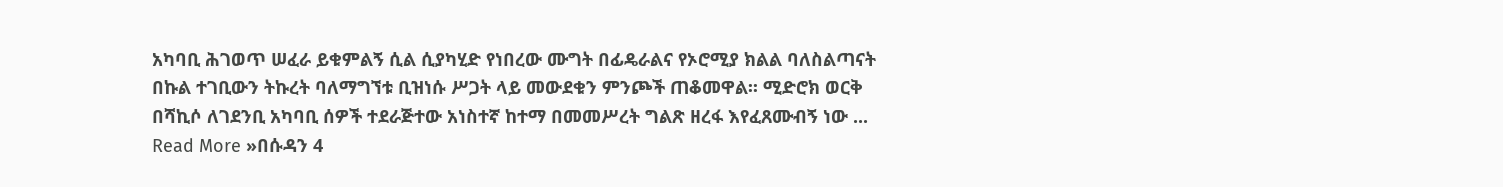አካባቢ ሕገወጥ ሠፈራ ይቁምልኝ ሲል ሲያካሂድ የነበረው ሙግት በፊዴራልና የኦሮሚያ ክልል ባለስልጣናት በኩል ተገቢውን ትኩረት ባለማግኘቱ ቢዝነሱ ሥጋት ላይ መውደቁን ምንጮች ጠቆመዋል፡፡ ሚድሮክ ወርቅ በሻኪሶ ለገደንቢ አካባቢ ሰዎች ተደራጅተው አነስተኛ ከተማ በመመሥረት ግልጽ ዘረፋ እየፈጸሙብኝ ነው ...
Read More »በሱዳን 4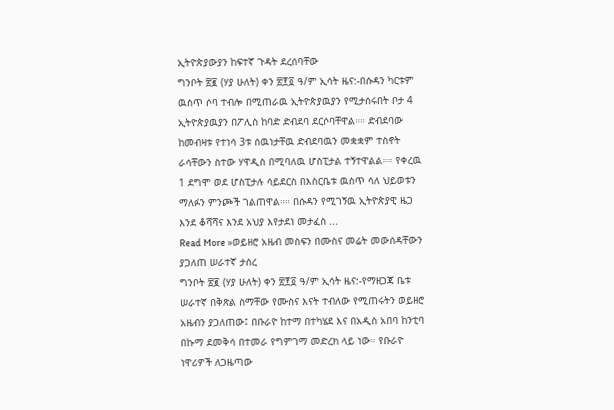ኢትዮጵያውያን ከፍተኛ ጉዳት ደረሰባቸው
ግንቦት ፳፪ (ሃያ ሁለት) ቀን ፳፻፬ ዓ/ም ኢሳት ዜና:-በሱዳን ካርቱም ዉስጥ ሶባ ተብሎ በሚጠራዉ ኢትዮጵያዉያን የሚታሰሩበት ቦታ 4 ኢትዮጵያዉያን በፖሊስ ከባድ ድብደባ ደርሶባቸዋል።። ድብደባው ከመብዛቱ የተነሳ 3ቱ ሰዉነታቸዉ ድብደባዉን መቋቋም ተስኖት ራሳቸውን ስተው ሃዋዲስ በሚባለዉ ሆስፒታል ተኝተዋልል።። የቀረዉ 1 ደግሞ ወደ ሆስፒታሉ ሳይደርስ በእስርቤቱ ዉስጥ ሳለ ህይወቱን ማለፉን ምንጮች ገልጠዋል።። በሱዳን የሚገኝዉ ኢትዮጵያዊ ዜጋ እንደ ቆሻሻና እንደ አህያ እየታደነ መታፈስ ...
Read More »ወይዘሮ አዜብ መስፍን በሙስና መሬት መውሰዳቸውን ያጋለጠ ሠራተኛ ታሰረ
ግንቦት ፳፪ (ሃያ ሁለት) ቀን ፳፻፬ ዓ/ም ኢሳት ዜና:-የማዘጋጃ ቤቱ ሠራተኛ በቅጽል ስማቸው የሙስና እናት ተብለው የሚጠሩትን ወይዘሮ አዜብን ያጋለጠው፤ በቡራዮ ከተማ በተካሄደ እና በአዲስ አበባ ከንቲባ በኩማ ደመቅሳ በተመራ የግምገማ መድረክ ላይ ነው። የቡራዮ ነዋሪዎች ለጋዜጣው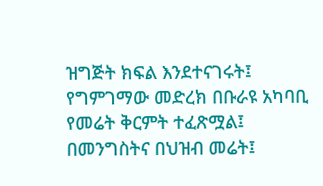ዝግጅት ክፍል እንደተናገሩት፤ የግምገማው መድረክ በቡራዩ አካባቢ የመሬት ቅርምት ተፈጽሟል፤ በመንግስትና በህዝብ መሬት፤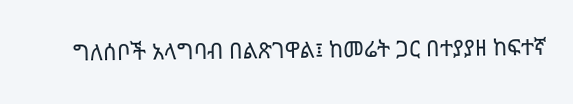ግለሰቦች አላግባብ በልጽገዋል፤ ከመሬት ጋር በተያያዘ ከፍተኛ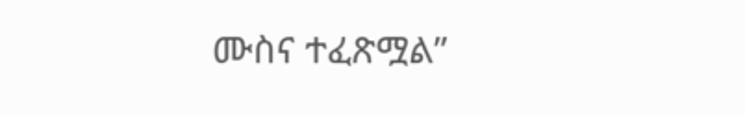ሙስና ተፈጽሟል”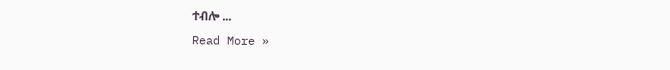ተብሎ ...
Read More »